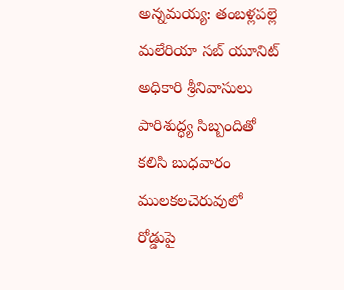అన్నమయ్య: తంబళ్లపల్లె మలేరియా సబ్ యూనిట్ అధికారి శ్రీనివాసులు పారిశుద్ధ్య సిబ్బందితో కలిసి బుధవారం ములకలచెరువులో రోడ్డుపై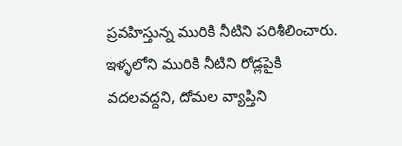ప్రవహిస్తున్న మురికి నీటిని పరిశీలించారు. ఇళ్ళలోని మురికి నీటిని రోడ్లపైకి వదలవద్దని, దోమల వ్యాప్తిని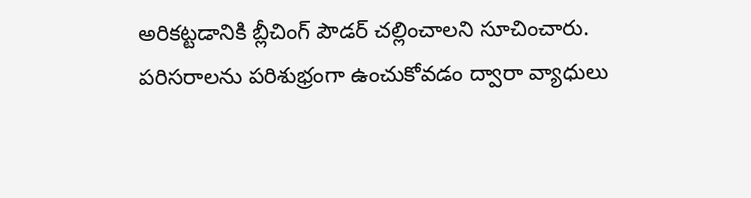అరికట్టడానికి బ్లీచింగ్ పౌడర్ చల్లించాలని సూచించారు. పరిసరాలను పరిశుభ్రంగా ఉంచుకోవడం ద్వారా వ్యాధులు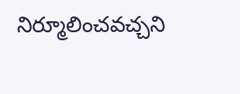నిర్మూలించవచ్చని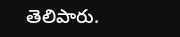తెలిపారు.